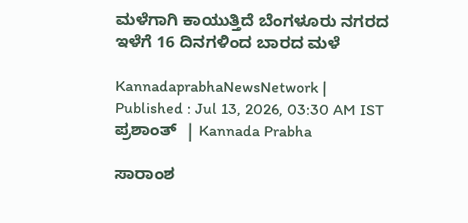ಮಳೆಗಾಗಿ ಕಾಯುತ್ತಿದೆ ಬೆಂಗಳೂರು ನಗರದ ಇಳೆಗೆ 16 ದಿನಗಳಿಂದ ಬಾರದ ಮಳೆ

KannadaprabhaNewsNetwork |
Published : Jul 13, 2026, 03:30 AM IST
ಪ್ರಶಾಂತ್‌  | Kannada Prabha

ಸಾರಾಂಶ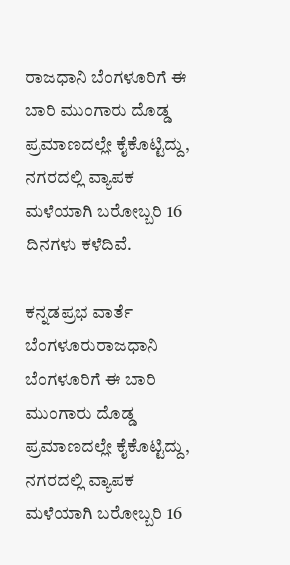ರಾಜಧಾನಿ ಬೆಂಗಳೂರಿಗೆ ಈ ಬಾರಿ ಮುಂಗಾರು ದೊಡ್ಡ ಪ್ರಮಾಣದಲ್ಲೇ ಕೈಕೊಟ್ಟಿದ್ದು, ನಗರದಲ್ಲಿ ವ್ಯಾಪಕ ಮಳೆಯಾಗಿ ಬರೋಬ್ಬರಿ 16 ದಿನಗಳು ಕಳೆದಿವೆ.

ಕನ್ನಡಪ್ರಭ ವಾರ್ತೆ ಬೆಂಗಳೂರುರಾಜಧಾನಿ ಬೆಂಗಳೂರಿಗೆ ಈ ಬಾರಿ ಮುಂಗಾರು ದೊಡ್ಡ ಪ್ರಮಾಣದಲ್ಲೇ ಕೈಕೊಟ್ಟಿದ್ದು, ನಗರದಲ್ಲಿ ವ್ಯಾಪಕ ಮಳೆಯಾಗಿ ಬರೋಬ್ಬರಿ 16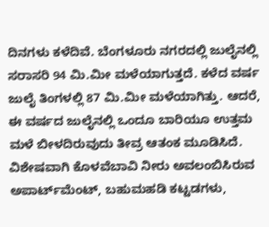ದಿನಗಳು ಕಳೆದಿವೆ. ಬೆಂಗಳೂರು ನಗರದಲ್ಲಿ ಜುಲೈನಲ್ಲಿ ಸರಾಸರಿ 94 ಮಿ.ಮೀ ಮಳೆಯಾಗುತ್ತದೆ. ಕಳೆದ ವರ್ಷ ಜುಲೈ ತಿಂಗಳಲ್ಲಿ 87 ಮಿ.ಮೀ ಮಳೆಯಾಗಿತ್ತು. ಆದರೆ, ಈ ವರ್ಷದ ಜುಲೈನಲ್ಲಿ ಒಂದೂ ಬಾರಿಯೂ ಉತ್ತಮ ಮಳೆ ಬೀಳದಿರುವುದು ತೀವ್ರ ಆತಂಕ ಮೂಡಿಸಿದೆ. ವಿಶೇಷವಾಗಿ ಕೊಳವೆಬಾವಿ ನೀರು ಅವಲಂಬಿಸಿರುವ ಅಪಾರ್ಟ್‌ಮೆಂಟ್, ಬಹುಮಹಡಿ ಕಟ್ಟಡಗಳು,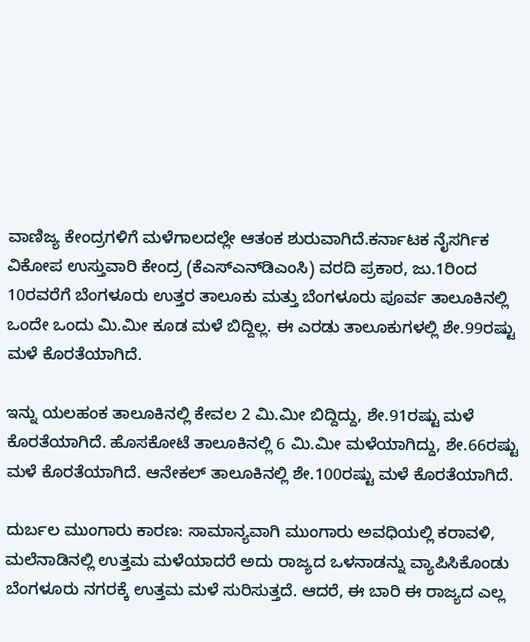ವಾಣಿಜ್ಯ ಕೇಂದ್ರಗಳಿಗೆ ಮಳೆಗಾಲದಲ್ಲೇ ಆತಂಕ ಶುರುವಾಗಿದೆ.ಕರ್ನಾಟಕ ನೈಸರ್ಗಿಕ ವಿಕೋಪ ಉಸ್ತುವಾರಿ ಕೇಂದ್ರ (ಕೆಎಸ್‌ಎನ್‌ಡಿಎಂಸಿ) ವರದಿ ಪ್ರಕಾರ, ಜು.1ರಿಂದ 10ರವರೆಗೆ ಬೆಂಗಳೂರು ಉತ್ತರ ತಾಲೂಕು ಮತ್ತು ಬೆಂಗಳೂರು ಪೂರ್ವ ತಾಲೂಕಿನಲ್ಲಿ ಒಂದೇ ಒಂದು ಮಿ.ಮೀ ಕೂಡ ಮಳೆ ಬಿದ್ದಿಲ್ಲ. ಈ ಎರಡು ತಾಲೂಕುಗಳಲ್ಲಿ ಶೇ.99ರಷ್ಟು ಮಳೆ ಕೊರತೆಯಾಗಿದೆ.

ಇನ್ನು ಯಲಹಂಕ ತಾಲೂಕಿನಲ್ಲಿ ಕೇವಲ 2 ಮಿ.ಮೀ ಬಿದ್ದಿದ್ದು, ಶೇ.91ರಷ್ಟು ಮಳೆ ಕೊರತೆಯಾಗಿದೆ. ಹೊಸಕೋಟೆ ತಾಲೂಕಿನಲ್ಲಿ 6 ಮಿ.ಮೀ ಮಳೆಯಾಗಿದ್ದು, ಶೇ.66ರಷ್ಟು ಮಳೆ ಕೊರತೆಯಾಗಿದೆ. ಆನೇಕಲ್‌ ತಾಲೂಕಿನಲ್ಲಿ ಶೇ.100ರಷ್ಟು ಮಳೆ ಕೊರತೆಯಾಗಿದೆ.

ದುರ್ಬಲ ಮುಂಗಾರು ಕಾರಣ: ಸಾಮಾನ್ಯವಾಗಿ ಮುಂಗಾರು ಅವಧಿಯಲ್ಲಿ ಕರಾವಳಿ, ಮಲೆನಾಡಿನಲ್ಲಿ ಉತ್ತಮ ಮಳೆಯಾದರೆ ಅದು ರಾಜ್ಯದ ಒಳನಾಡನ್ನು ವ್ಯಾಪಿಸಿಕೊಂಡು ಬೆಂಗಳೂರು ನಗರಕ್ಕೆ ಉತ್ತಮ ಮಳೆ ಸುರಿಸುತ್ತದೆ. ಆದರೆ, ಈ ಬಾರಿ ಈ ರಾಜ್ಯದ ಎಲ್ಲ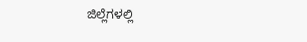ಜಿಲ್ಲೆಗಳಲ್ಲಿ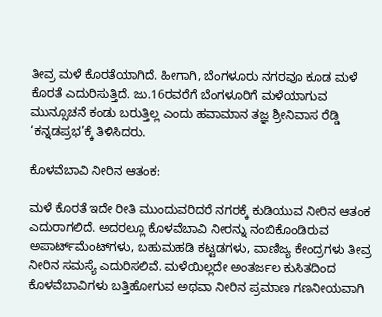ತೀವ್ರ ಮಳೆ ಕೊರತೆಯಾಗಿದೆ. ಹೀಗಾಗಿ, ಬೆಂಗಳೂರು ನಗರವೂ ಕೂಡ ಮಳೆ ಕೊರತೆ ಎದುರಿಸುತ್ತಿದೆ. ಜು.16ರವರೆಗೆ ಬೆಂಗಳೂರಿಗೆ ಮಳೆಯಾಗುವ ಮುನ್ಸೂಚನೆ ಕಂಡು ಬರುತ್ತಿಲ್ಲ ಎಂದು ಹವಾಮಾನ ತಜ್ಞ ಶ್ರೀನಿವಾಸ ರೆಡ್ಡಿ ‘ಕನ್ನಡಪ್ರಭ’ಕ್ಕೆ ತಿಳಿಸಿದರು.

ಕೊಳವೆಬಾವಿ ನೀರಿನ ಆತಂಕ:

ಮಳೆ ಕೊರತೆ ಇದೇ ರೀತಿ ಮುಂದುವರಿದರೆ ನಗರಕ್ಕೆ ಕುಡಿಯುವ ನೀರಿನ ಆತಂಕ ಎದುರಾಗಲಿದೆ. ಅದರಲ್ಲೂ ಕೊಳವೆಬಾವಿ ನೀರನ್ನು ನಂಬಿಕೊಂಡಿರುವ ಅಪಾರ್ಟ್‌ಮೆಂಟ್‌ಗಳು, ಬಹುಮಹಡಿ ಕಟ್ಟಡಗಳು, ವಾಣಿಜ್ಯ ಕೇಂದ್ರಗಳು ತೀವ್ರ ನೀರಿನ ಸಮಸ್ಯೆ ಎದುರಿಸಲಿವೆ. ಮಳೆಯಿಲ್ಲದೇ ಅಂತರ್ಜಲ ಕುಸಿತದಿಂದ ಕೊಳವೆಬಾವಿಗಳು ಬತ್ತಿಹೋಗುವ ಅಥವಾ ನೀರಿನ ಪ್ರಮಾಣ ಗಣನೀಯವಾಗಿ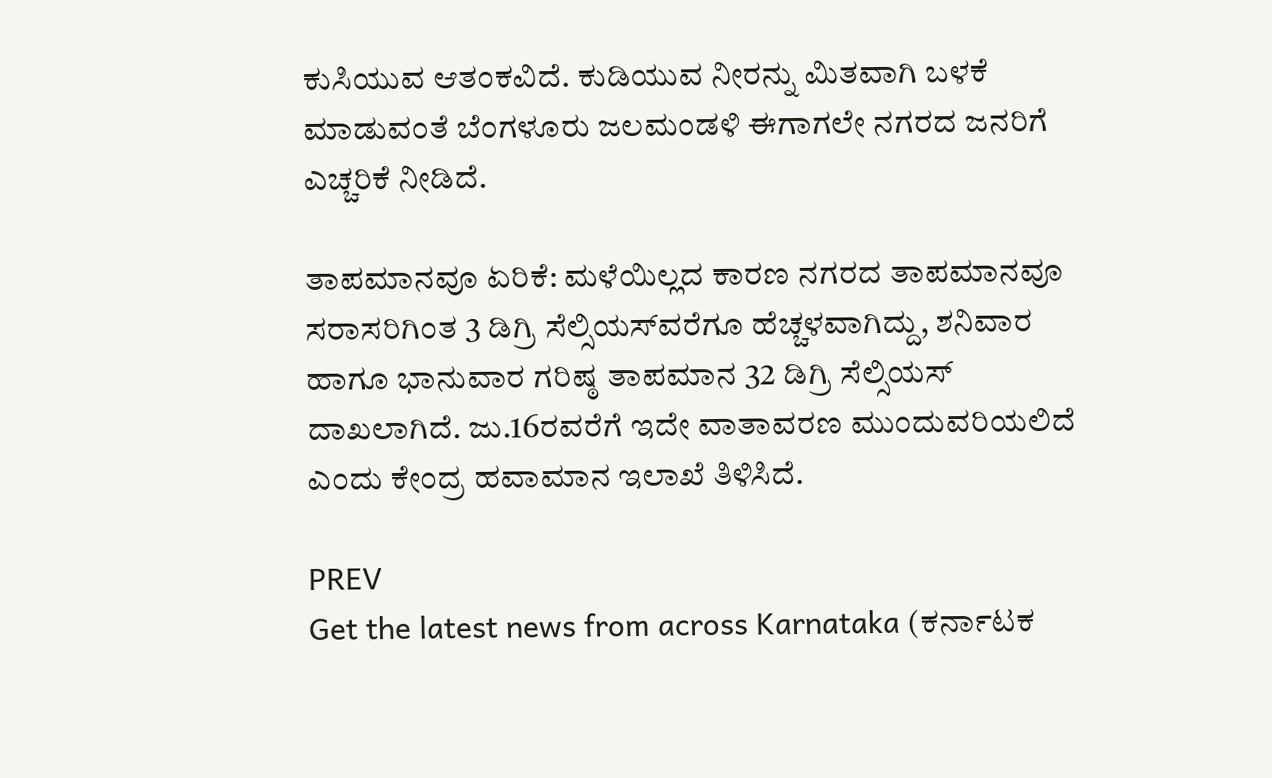ಕುಸಿಯುವ ಆತಂಕವಿದೆ. ಕುಡಿಯುವ ನೀರನ್ನು ಮಿತವಾಗಿ ಬಳಕೆ ಮಾಡುವಂತೆ ಬೆಂಗಳೂರು ಜಲಮಂಡಳಿ ಈಗಾಗಲೇ ನಗರದ ಜನರಿಗೆ ಎಚ್ಚರಿಕೆ ನೀಡಿದೆ.

ತಾಪಮಾನವೂ ಏರಿಕೆ: ಮಳೆಯಿಲ್ಲದ ಕಾರಣ ನಗರದ ತಾಪಮಾನವೂ ಸರಾಸರಿಗಿಂತ 3 ಡಿಗ್ರಿ ಸೆಲ್ಸಿಯಸ್‌ವರೆಗೂ ಹೆಚ್ಚಳವಾಗಿದ್ದು, ಶನಿವಾರ ಹಾಗೂ ಭಾನುವಾರ ಗರಿಷ್ಠ ತಾಪಮಾನ 32 ಡಿಗ್ರಿ ಸೆಲ್ಸಿಯಸ್ ದಾಖಲಾಗಿದೆ. ಜು.16ರವರೆಗೆ ಇದೇ ವಾತಾವರಣ ಮುಂದುವರಿಯಲಿದೆ ಎಂದು ಕೇಂದ್ರ ಹವಾಮಾನ ಇಲಾಖೆ ತಿಳಿಸಿದೆ.

PREV
Get the latest news from across Karnataka (ಕರ್ನಾಟಕ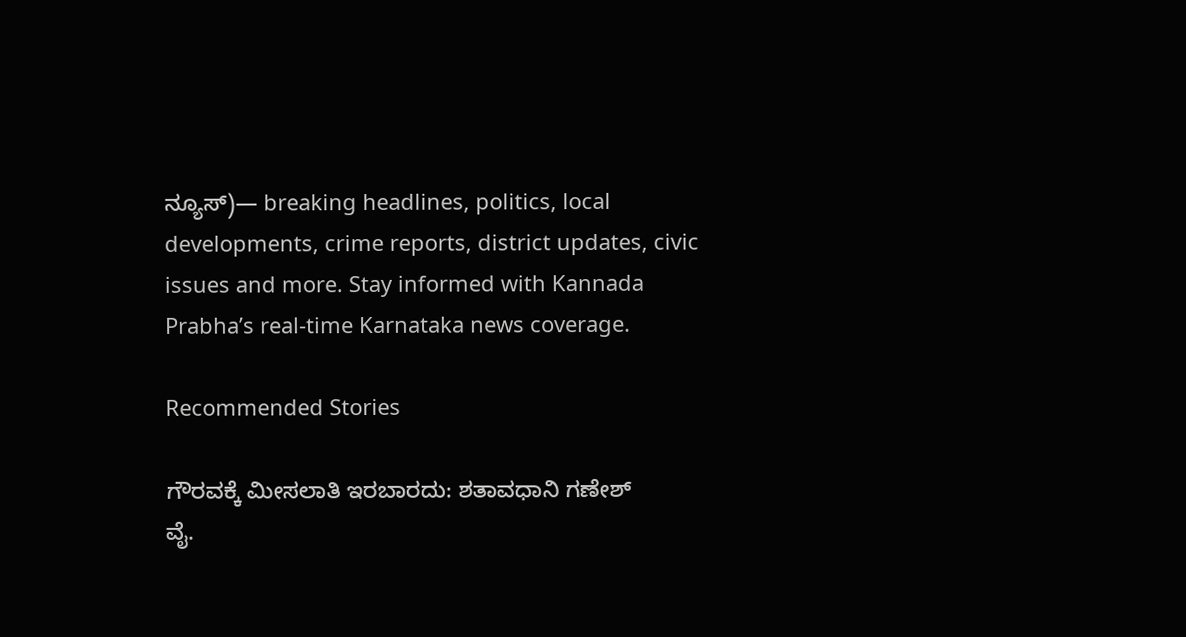ನ್ಯೂಸ್)— breaking headlines, politics, local developments, crime reports, district updates, civic issues and more. Stay informed with Kannada Prabha’s real‑time Karnataka news coverage.

Recommended Stories

ಗೌರವಕ್ಕೆ ಮೀಸಲಾತಿ ಇರಬಾರದು: ಶತಾವಧಾನಿ ಗಣೇಶ್‌
ವೈ.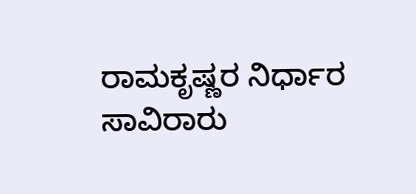ರಾಮಕೃಷ್ಣರ ನಿರ್ಧಾರ ಸಾವಿರಾರು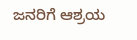ಜನರಿಗೆ ಆಶ್ರಯ